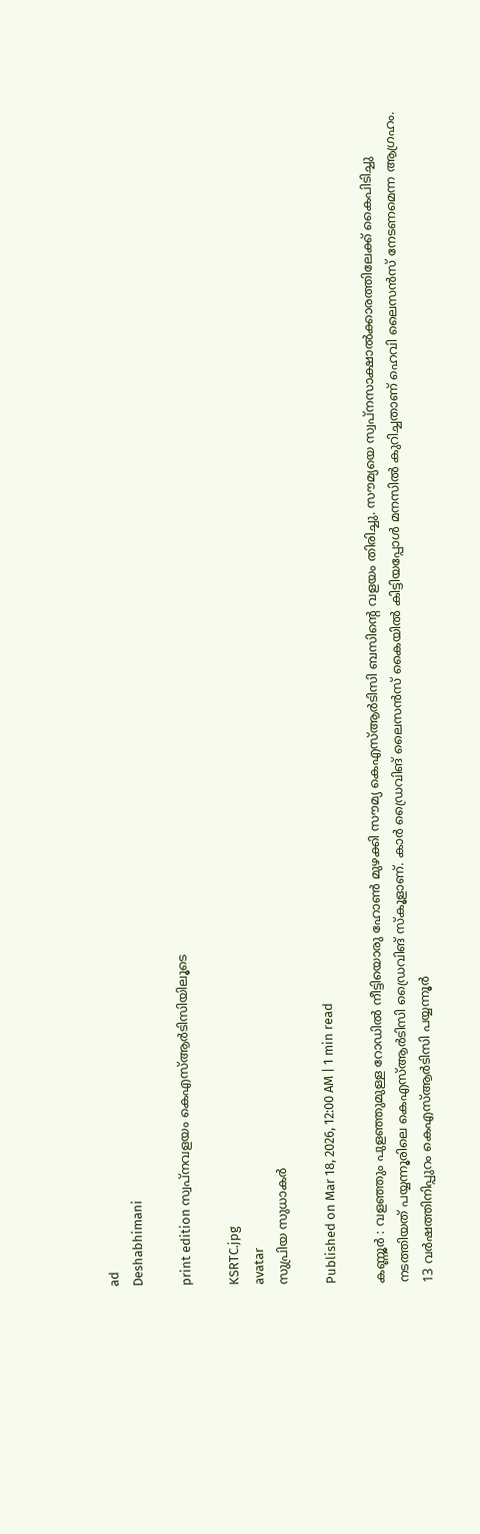ad
Deshabhimani

print edition സ്വപ്‌നവളയം കെഎസ്‌ആർടിസിയിലൂടെ

KSRTC.jpg
avatar
സുപ്രിയ സുധാകർ

Published on Mar 18, 2026, 12:00 AM | 1 min read

കണ്ണൂർ : വളഞ്ഞും പുളഞ്ഞുമുള്ള റോഡിൽ നീട്ടിയൊരു ഹോൺ മുഴക്കി സ‍ൗമ്യ കെഎസ്ആർടിസി ബസിന്റെ വളയം തിരിച്ചു. സ‍ൗമ്യയെ സ്വപ്‌നസാക്ഷാൽക്കാരത്തിലേക്ക്‌ കൈപിടിച്ചു നടത്തിയത്‌ പയ്യന്നൂരിലെ കെഎസ്‌ആർടിസി ഡ്രൈവിങ് സ്‌കൂളാണ്‌. കാർ ഡ്രൈവിങ് ലൈസൻസ്‌ കൈയിൽ കിട്ടിയപ്പോൾ മനസിൽ കുറിച്ചതാണ്‌ ഹെവി ലൈസൻസ്‌ നേടണമെന്ന ആഗ്രഹം. 13 വർഷത്തിനിപ്പുറം കെഎസ്‌ആർടിസി പയ്യന്നൂർ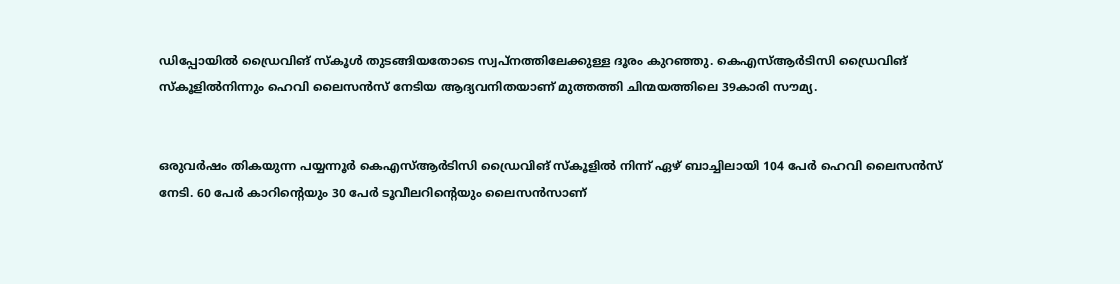ഡിപ്പോയിൽ ഡ്രൈവിങ് സ്‌കൂൾ തുടങ്ങിയതോടെ സ്വപ്‌നത്തിലേക്കുള്ള ദൂരം കുറഞ്ഞു. കെഎസ്‌ആർടിസി ഡ്രൈവിങ് സ്‌കൂളിൽനിന്നും ഹെവി ലൈസൻസ്‌ നേടിയ ആദ്യവനിതയാണ്‌ മുത്തത്തി ചിന്മയത്തിലെ 39കാരി സ‍ൗമ്യ.


ഒരുവർഷം തികയുന്ന പയ്യന്നൂർ കെഎസ്‌ആർടിസി ഡ്രൈവിങ് സ്‌കൂളിൽ നിന്ന് ഏഴ്‌ ബാച്ചിലായി 104 പേർ ഹെവി ലൈസൻസ്‌ നേടി. 60 പേർ കാറിന്റെയും 30 പേർ ടൂവീലറിന്റെയും ലൈസൻസാണ്‌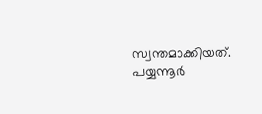സ്വന്തമാക്കിയത്‌. പയ്യന്നൂർ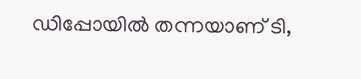ഡിപ്പോയിൽ തന്നയാണ്‌ ടി,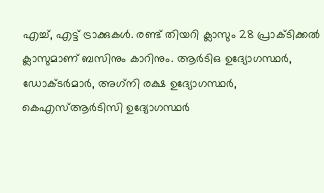എച്ച്‌, എട്ട്‌ ട്രാക്കുകൾ. രണ്ട്‌ തിയറി ക്ലാസും 28 പ്രാക്ടിക്കൽ ക്ലാസുമാണ്‌ ബസിനും കാറിനും. ആർടിഒ ഉദ്യോഗസ്ഥർ, ഡോക്ടർമാർ, അഗ്‌നി രക്ഷ ഉദ്യോഗസ്ഥർ, കെഎസ്‌ആർടിസി ഉദ്യോഗസ്ഥർ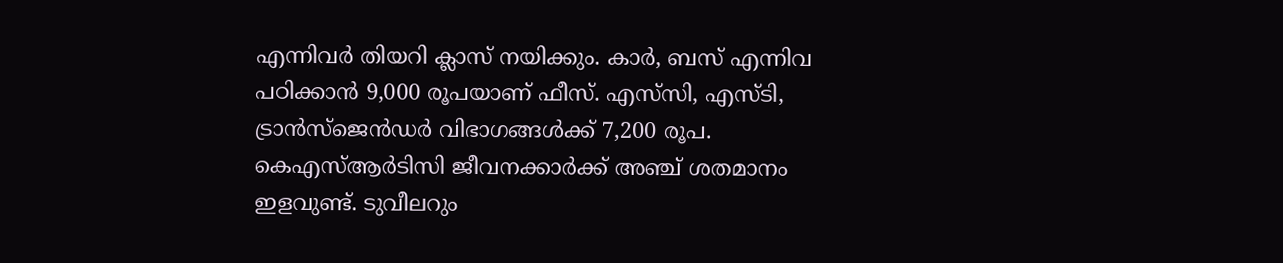എന്നിവർ തിയറി ക്ലാസ്‌ നയിക്കും. കാർ, ബസ്‌ എന്നിവ പഠിക്കാൻ 9,000 രൂപയാണ്‌ ഫീസ്‌. എസ്‌സി, എസ്‌ടി, ട്രാൻസ്‌ജെൻഡർ വിഭാഗങ്ങൾക്ക്‌ 7,200 രൂപ. കെഎസ്‌ആർടിസി ജീവനക്കാർക്ക്‌ അഞ്ച്‌ ശതമാനം ഇളവുണ്ട്‌. ടുവീലറും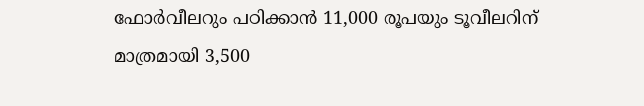ഫോർവീലറും പഠിക്കാൻ 11,000 രൂപയും ടൂവീലറിന്‌ മാത്രമായി 3,500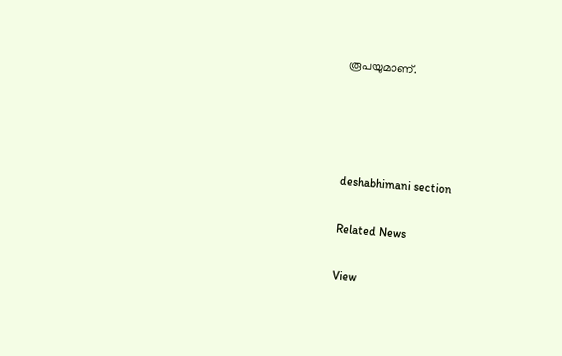രൂപയുമാണ്‌.




deshabhimani section

Related News

View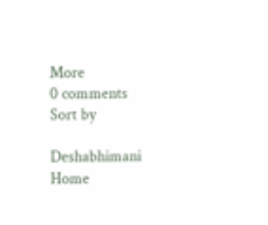More
0 comments
Sort by

Deshabhimani
Home